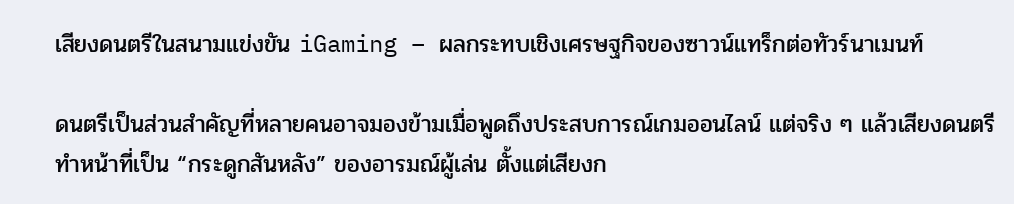เสียงดนตรีในสนามแข่งขัน iGaming – ผลกระทบเชิงเศรษฐกิจของซาวน์แทร็กต่อทัวร์นาเมนท์

ดนตรีเป็นส่วนสำคัญที่หลายคนอาจมองข้ามเมื่อพูดถึงประสบการณ์เกมออนไลน์ แต่จริง ๆ แล้วเสียงดนตรีทำหน้าที่เป็น “กระดูกสันหลัง” ของอารมณ์ผู้เล่น ตั้งแต่เสียงก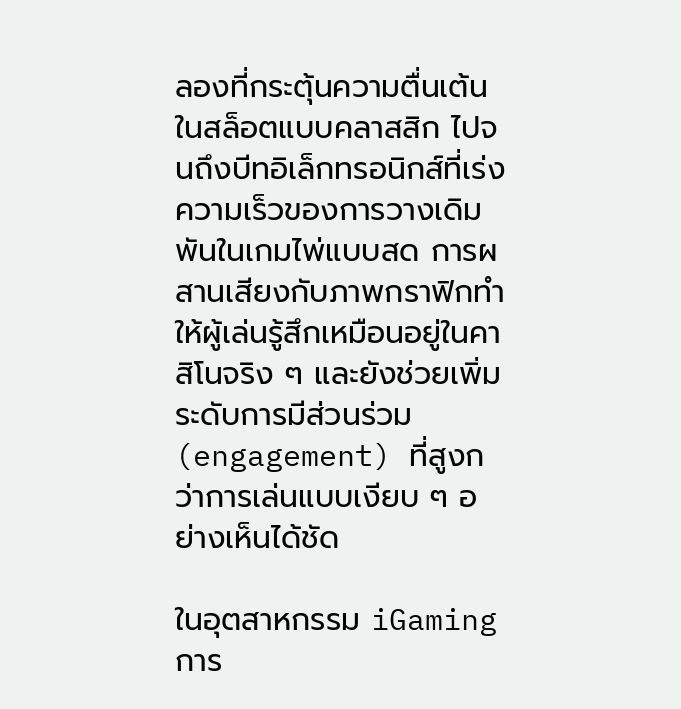ลองที่กระตุ้นความตื่นเต้นในสล็อตแบบคลาสสิก ไปจนถึงบีทอิเล็กทรอนิกส์ที่เร่งความเร็วของการวางเดิมพันในเกมไพ่แบบสด การผสานเสียงกับภาพกราฟิกทำให้ผู้เล่นรู้สึกเหมือนอยู่ในคาสิโนจริง ๆ และยังช่วยเพิ่มระดับการมีส่วนร่วม (engagement) ที่สูงกว่าการเล่นแบบเงียบ ๆ อย่างเห็นได้ชัด

ในอุตสาหกรรม iGaming การ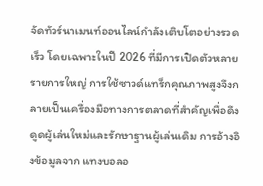จัดทัวร์นาเมนท์ออนไลน์กำลังเติบโตอย่างรวดเร็ว โดยเฉพาะในปี 2026 ที่มีการเปิดตัวหลายรายการใหญ่ การใช้ซาวด์แทร็กคุณภาพสูงจึงกลายเป็นเครื่องมือทางการตลาดที่สำคัญเพื่อดึงดูดผู้เล่นใหม่และรักษาฐานผู้เล่นเดิม การอ้างอิงข้อมูลจาก แทงบอลอ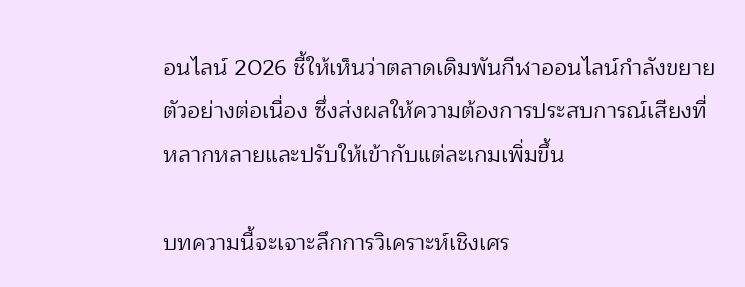อนไลน์ 2026 ชี้ให้เห็นว่าตลาดเดิมพันกีฬาออนไลน์กำลังขยายตัวอย่างต่อเนื่อง ซึ่งส่งผลให้ความต้องการประสบการณ์เสียงที่หลากหลายและปรับให้เข้ากับแต่ละเกมเพิ่มขึ้น

บทความนี้จะเจาะลึกการวิเคราะห์เชิงเศร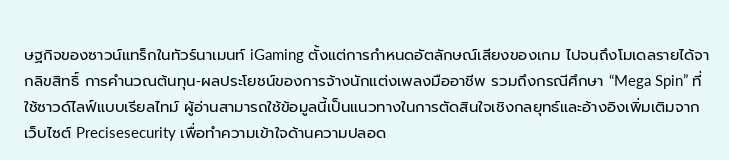ษฐกิจของซาวน์แทร็กในทัวร์นาเมนท์ iGaming ตั้งแต่การกำหนดอัตลักษณ์เสียงของเกม ไปจนถึงโมเดลรายได้จากลิขสิทธิ์ การคำนวณต้นทุน‑ผลประโยชน์ของการจ้างนักแต่งเพลงมืออาชีพ รวมถึงกรณีศึกษา “Mega Spin” ที่ใช้ซาวด์ไลฟ์แบบเรียลไทม์ ผู้อ่านสามารถใช้ข้อมูลนี้เป็นแนวทางในการตัดสินใจเชิงกลยุทธ์และอ้างอิงเพิ่มเติมจากเว็บไซต์ Precisesecurity เพื่อทำความเข้าใจด้านความปลอด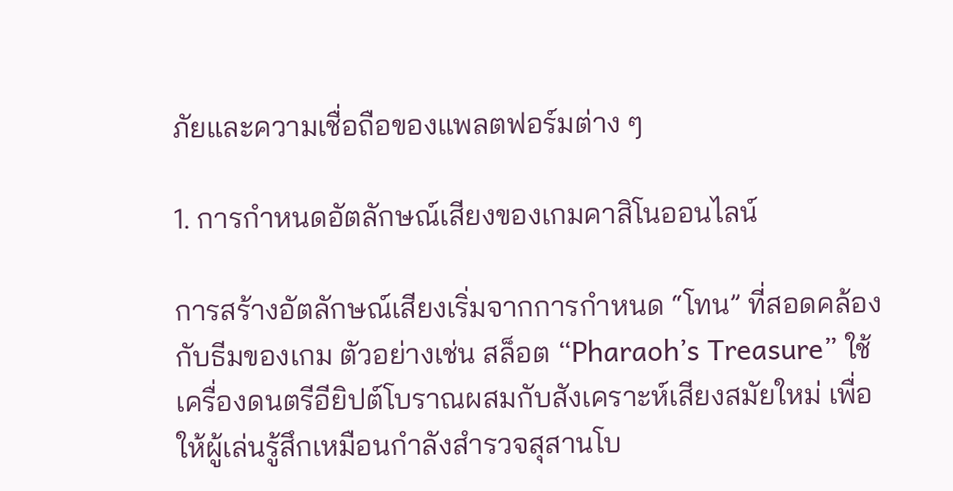ภัยและความเชื่อถือของแพลตฟอร์มต่าง ๆ

1. การกำหนดอัตลักษณ์เสียงของเกมคาสิโนออนไลน์

การสร้างอัตลักษณ์เสียงเริ่มจากการกำหนด “โทน” ที่สอดคล้องกับธีมของเกม ตัวอย่างเช่น สล็อต “Pharaoh’s Treasure” ใช้เครื่องดนตรีอียิปต์โบราณผสมกับสังเคราะห์เสียงสมัยใหม่ เพื่อให้ผู้เล่นรู้สึกเหมือนกำลังสำรวจสุสานโบ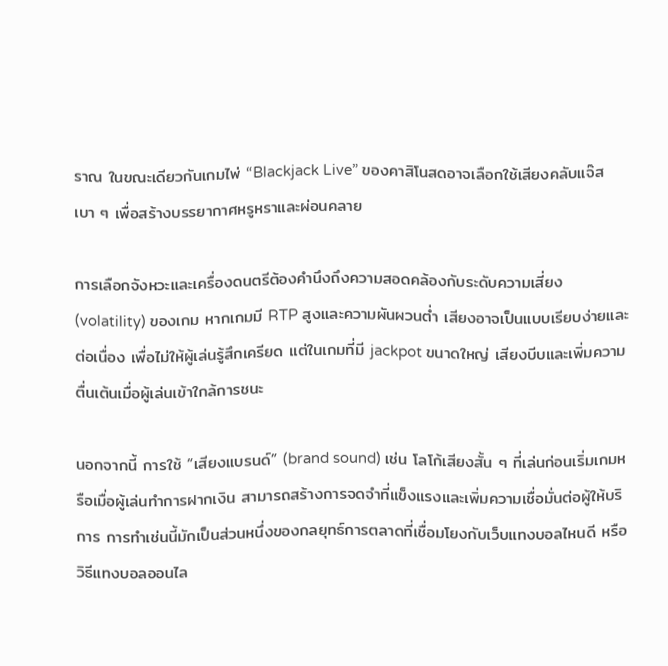ราณ ในขณะเดียวกันเกมไพ่ “Blackjack Live” ของคาสิโนสดอาจเลือกใช้เสียงคลับแจ๊สเบา ๆ เพื่อสร้างบรรยากาศหรูหราและผ่อนคลาย

การเลือกจังหวะและเครื่องดนตรีต้องคำนึงถึงความสอดคล้องกับระดับความเสี่ยง (volatility) ของเกม หากเกมมี RTP สูงและความผันผวนต่ำ เสียงอาจเป็นแบบเรียบง่ายและต่อเนื่อง เพื่อไม่ให้ผู้เล่นรู้สึกเครียด แต่ในเกมที่มี jackpot ขนาดใหญ่ เสียงบีบและเพิ่มความตื่นเต้นเมื่อผู้เล่นเข้าใกล้การชนะ

นอกจากนี้ การใช้ “เสียงแบรนด์” (brand sound) เช่น โลโก้เสียงสั้น ๆ ที่เล่นก่อนเริ่มเกมหรือเมื่อผู้เล่นทำการฝากเงิน สามารถสร้างการจดจำที่แข็งแรงและเพิ่มความเชื่อมั่นต่อผู้ให้บริการ การทำเช่นนี้มักเป็นส่วนหนึ่งของกลยุทธ์การตลาดที่เชื่อมโยงกับเว็บแทงบอลไหนดี หรือวิธีแทงบอลออนไล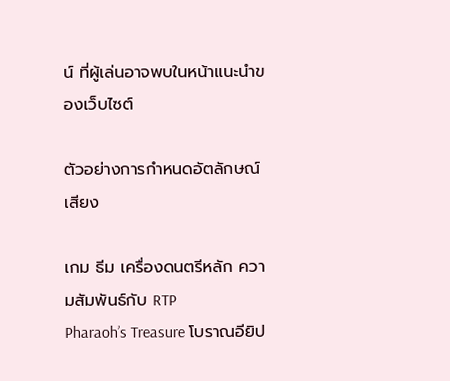น์ ที่ผู้เล่นอาจพบในหน้าแนะนำของเว็บไซต์

ตัวอย่างการกำหนดอัตลักษณ์เสียง

เกม ธีม เครื่องดนตรีหลัก ความสัมพันธ์กับ RTP
Pharaoh’s Treasure โบราณอียิป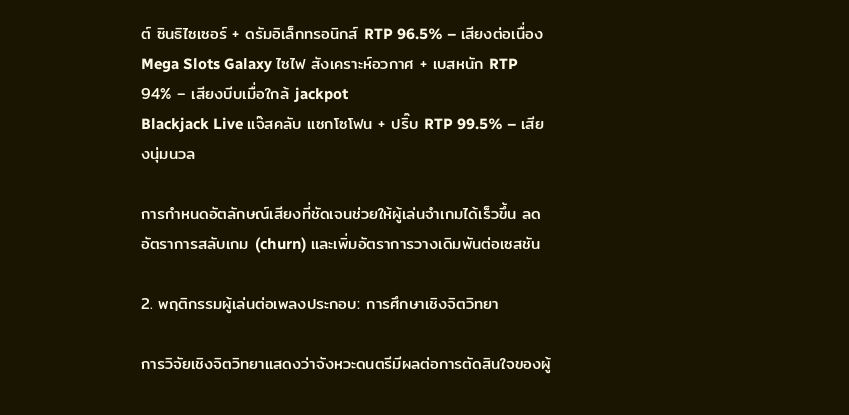ต์ ซินธิไซเซอร์ + ดรัมอิเล็กทรอนิกส์ RTP 96.5% – เสียงต่อเนื่อง
Mega Slots Galaxy ไซไฟ สังเคราะห์อวกาศ + เบสหนัก RTP 94% – เสียงบีบเมื่อใกล้ jackpot
Blackjack Live แจ๊สคลับ แซกโซโฟน + ปริ๊บ RTP 99.5% – เสียงนุ่มนวล

การกำหนดอัตลักษณ์เสียงที่ชัดเจนช่วยให้ผู้เล่นจำเกมได้เร็วขึ้น ลดอัตราการสลับเกม (churn) และเพิ่มอัตราการวางเดิมพันต่อเซสชัน

2. พฤติกรรมผู้เล่นต่อเพลงประกอบ: การศึกษาเชิงจิตวิทยา

การวิจัยเชิงจิตวิทยาแสดงว่าจังหวะดนตรีมีผลต่อการตัดสินใจของผู้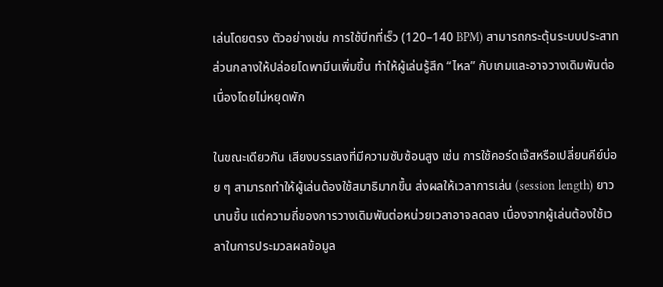เล่นโดยตรง ตัวอย่างเช่น การใช้บีทที่เร็ว (120–140 BPM) สามารถกระตุ้นระบบประสาทส่วนกลางให้ปล่อยโดพามีนเพิ่มขึ้น ทำให้ผู้เล่นรู้สึก “ไหล” กับเกมและอาจวางเดิมพันต่อเนื่องโดยไม่หยุดพัก

ในขณะเดียวกัน เสียงบรรเลงที่มีความซับซ้อนสูง เช่น การใช้คอร์ดเจ๊สหรือเปลี่ยนคีย์บ่อย ๆ สามารถทำให้ผู้เล่นต้องใช้สมาธิมากขึ้น ส่งผลให้เวลาการเล่น (session length) ยาวนานขึ้น แต่ความถี่ของการวางเดิมพันต่อหน่วยเวลาอาจลดลง เนื่องจากผู้เล่นต้องใช้เวลาในการประมวลผลข้อมูล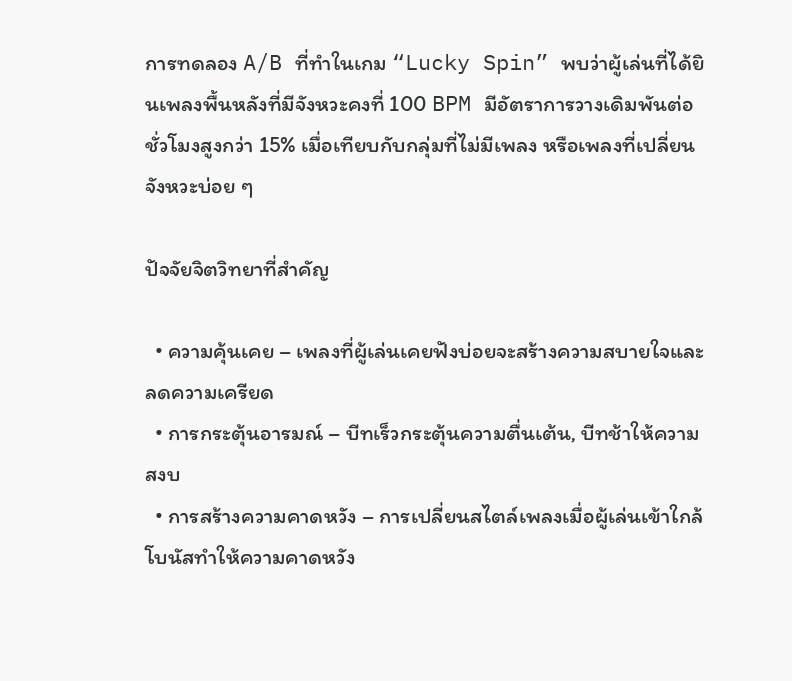การทดลอง A/B ที่ทำในเกม “Lucky Spin” พบว่าผู้เล่นที่ได้ยินเพลงพื้นหลังที่มีจังหวะคงที่ 100 BPM มีอัตราการวางเดิมพันต่อชั่วโมงสูงกว่า 15% เมื่อเทียบกับกลุ่มที่ไม่มีเพลง หรือเพลงที่เปลี่ยนจังหวะบ่อย ๆ

ปัจจัยจิตวิทยาที่สำคัญ

  • ความคุ้นเคย – เพลงที่ผู้เล่นเคยฟังบ่อยจะสร้างความสบายใจและลดความเครียด
  • การกระตุ้นอารมณ์ – บีทเร็วกระตุ้นความตื่นเต้น, บีทช้าให้ความสงบ
  • การสร้างความคาดหวัง – การเปลี่ยนสไตล์เพลงเมื่อผู้เล่นเข้าใกล้โบนัสทำให้ความคาดหวัง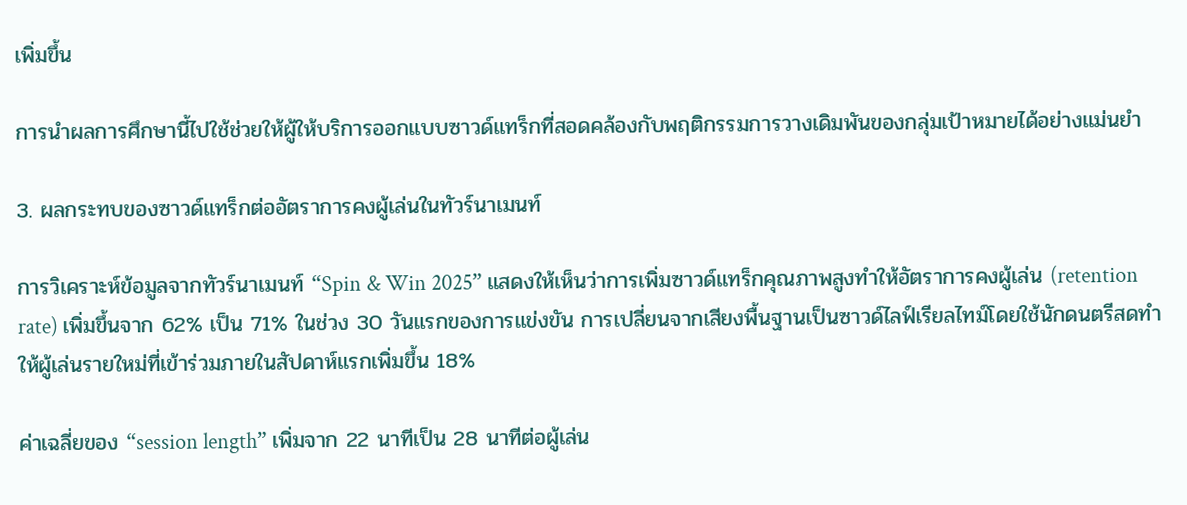เพิ่มขึ้น

การนำผลการศึกษานี้ไปใช้ช่วยให้ผู้ให้บริการออกแบบซาวด์แทร็กที่สอดคล้องกับพฤติกรรมการวางเดิมพันของกลุ่มเป้าหมายได้อย่างแม่นยำ

3. ผลกระทบของซาวด์แทร็กต่ออัตราการคงผู้เล่นในทัวร์นาเมนท์

การวิเคราะห์ข้อมูลจากทัวร์นาเมนท์ “Spin & Win 2025” แสดงให้เห็นว่าการเพิ่มซาวด์แทร็กคุณภาพสูงทำให้อัตราการคงผู้เล่น (retention rate) เพิ่มขึ้นจาก 62% เป็น 71% ในช่วง 30 วันแรกของการแข่งขัน การเปลี่ยนจากเสียงพื้นฐานเป็นซาวด์ไลฟ์เรียลไทม์โดยใช้นักดนตรีสดทำให้ผู้เล่นรายใหม่ที่เข้าร่วมภายในสัปดาห์แรกเพิ่มขึ้น 18%

ค่าเฉลี่ยของ “session length” เพิ่มจาก 22 นาทีเป็น 28 นาทีต่อผู้เล่น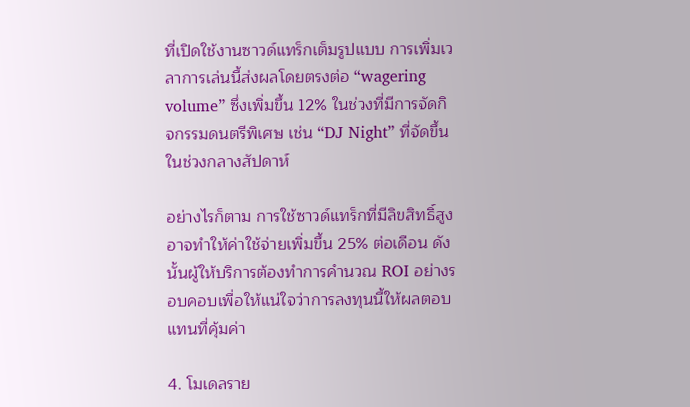ที่เปิดใช้งานซาวด์แทร็กเต็มรูปแบบ การเพิ่มเวลาการเล่นนี้ส่งผลโดยตรงต่อ “wagering volume” ซึ่งเพิ่มขึ้น 12% ในช่วงที่มีการจัดกิจกรรมดนตรีพิเศษ เช่น “DJ Night” ที่จัดขึ้นในช่วงกลางสัปดาห์

อย่างไรก็ตาม การใช้ซาวด์แทร็กที่มีลิขสิทธิ์สูงอาจทำให้ค่าใช้จ่ายเพิ่มขึ้น 25% ต่อเดือน ดังนั้นผู้ให้บริการต้องทำการคำนวณ ROI อย่างรอบคอบเพื่อให้แน่ใจว่าการลงทุนนี้ให้ผลตอบแทนที่คุ้มค่า

4. โมเดลราย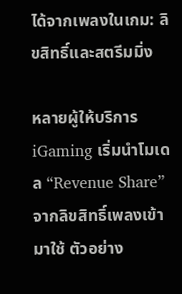ได้จากเพลงในเกม: ลิขสิทธิ์และสตรีมมิ่ง

หลายผู้ให้บริการ iGaming เริ่มนำโมเดล “Revenue Share” จากลิขสิทธิ์เพลงเข้ามาใช้ ตัวอย่าง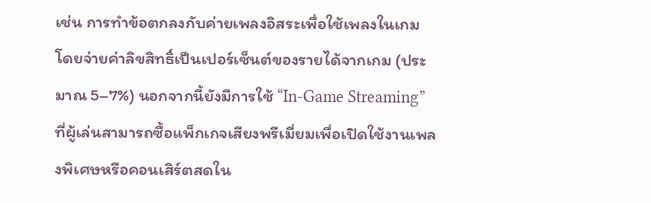เช่น การทำข้อตกลงกับค่ายเพลงอิสระเพื่อใช้เพลงในเกมโดยจ่ายค่าลิขสิทธิ์เป็นเปอร์เซ็นต์ของรายได้จากเกม (ประมาณ 5–7%) นอกจากนี้ยังมีการใช้ “In‑Game Streaming” ที่ผู้เล่นสามารถซื้อแพ็กเกจเสียงพรีเมี่ยมเพื่อเปิดใช้งานเพลงพิเศษหรือคอนเสิร์ตสดใน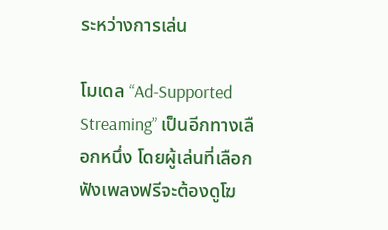ระหว่างการเล่น

โมเดล “Ad‑Supported Streaming” เป็นอีกทางเลือกหนึ่ง โดยผู้เล่นที่เลือกฟังเพลงฟรีจะต้องดูโฆ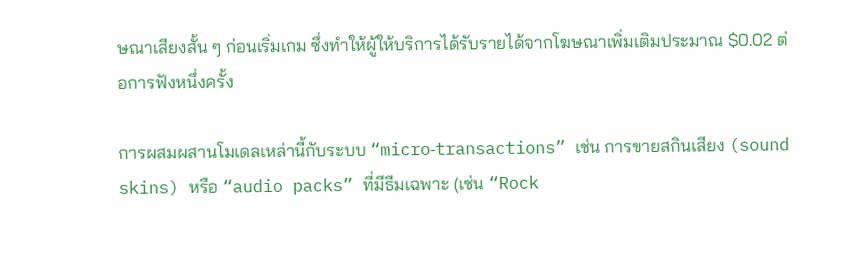ษณาเสียงสั้น ๆ ก่อนเริ่มเกม ซึ่งทำให้ผู้ให้บริการได้รับรายได้จากโฆษณาเพิ่มเติมประมาณ $0.02 ต่อการฟังหนึ่งครั้ง

การผสมผสานโมเดลเหล่านี้กับระบบ “micro‑transactions” เช่น การขายสกินเสียง (sound skins) หรือ “audio packs” ที่มีธีมเฉพาะ (เช่น “Rock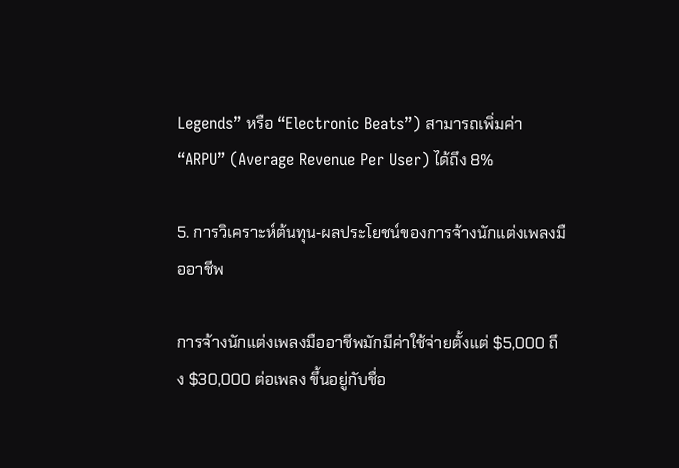Legends” หรือ “Electronic Beats”) สามารถเพิ่มค่า “ARPU” (Average Revenue Per User) ได้ถึง 8%

5. การวิเคราะห์ต้นทุน‑ผลประโยชน์ของการจ้างนักแต่งเพลงมืออาชีพ

การจ้างนักแต่งเพลงมืออาชีพมักมีค่าใช้จ่ายตั้งแต่ $5,000 ถึง $30,000 ต่อเพลง ขึ้นอยู่กับชื่อ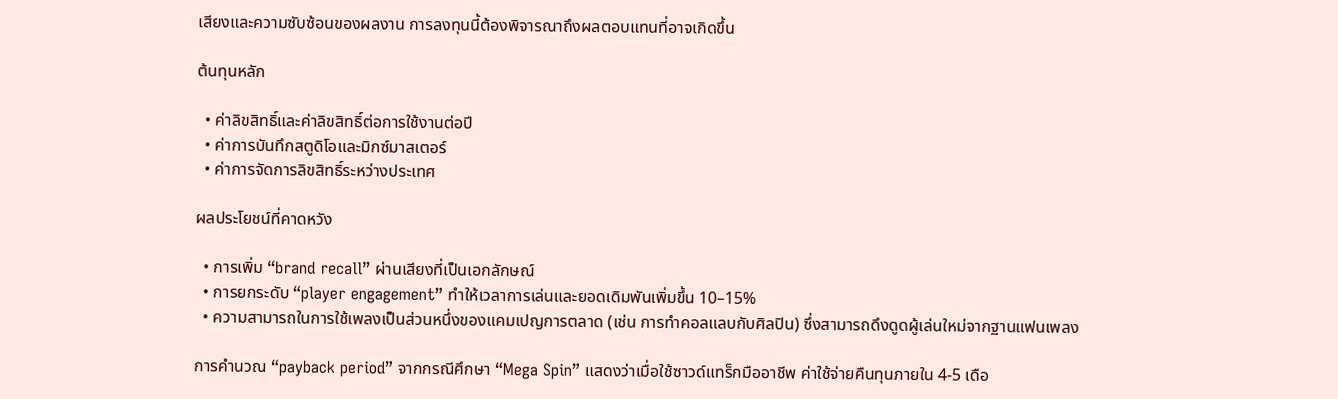เสียงและความซับซ้อนของผลงาน การลงทุนนี้ต้องพิจารณาถึงผลตอบแทนที่อาจเกิดขึ้น

ต้นทุนหลัก

  • ค่าลิขสิทธิ์และค่าลิขสิทธิ์ต่อการใช้งานต่อปี
  • ค่าการบันทึกสตูดิโอและมิกซ์มาสเตอร์
  • ค่าการจัดการลิขสิทธิ์ระหว่างประเทศ

ผลประโยชน์ที่คาดหวัง

  • การเพิ่ม “brand recall” ผ่านเสียงที่เป็นเอกลักษณ์
  • การยกระดับ “player engagement” ทำให้เวลาการเล่นและยอดเดิมพันเพิ่มขึ้น 10–15%
  • ความสามารถในการใช้เพลงเป็นส่วนหนึ่งของแคมเปญการตลาด (เช่น การทำคอลแลบกับศิลปิน) ซึ่งสามารถดึงดูดผู้เล่นใหม่จากฐานแฟนเพลง

การคำนวณ “payback period” จากกรณีศึกษา “Mega Spin” แสดงว่าเมื่อใช้ซาวด์แทร็กมืออาชีพ ค่าใช้จ่ายคืนทุนภายใน 4‑5 เดือ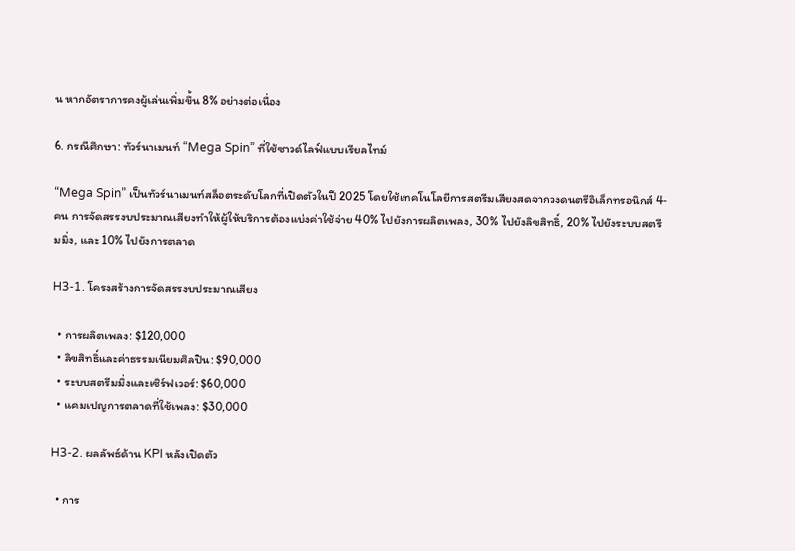น หากอัตราการคงผู้เล่นเพิ่มขึ้น 8% อย่างต่อเนื่อง

6. กรณีศึกษา: ทัวร์นาเมนท์ “Mega Spin” ที่ใช้ซาวด์ไลฟ์แบบเรียลไทม์

“Mega Spin” เป็นทัวร์นาเมนท์สล็อตระดับโลกที่เปิดตัวในปี 2025 โดยใช้เทคโนโลยีการสตรีมเสียงสดจากวงดนตรีอิเล็กทรอนิกส์ 4‑คน การจัดสรรงบประมาณเสียงทำให้ผู้ให้บริการต้องแบ่งค่าใช้จ่าย 40% ไปยังการผลิตเพลง, 30% ไปยังลิขสิทธิ์, 20% ไปยังระบบสตรีมมิ่ง, และ 10% ไปยังการตลาด

H3‑1. โครงสร้างการจัดสรรงบประมาณเสียง

  • การผลิตเพลง: $120,000
  • ลิขสิทธิ์และค่าธรรมเนียมศิลปิน: $90,000
  • ระบบสตรีมมิ่งและเซิร์ฟเวอร์: $60,000
  • แคมเปญการตลาดที่ใช้เพลง: $30,000

H3‑2. ผลลัพธ์ด้าน KPI หลังเปิดตัว

  • การ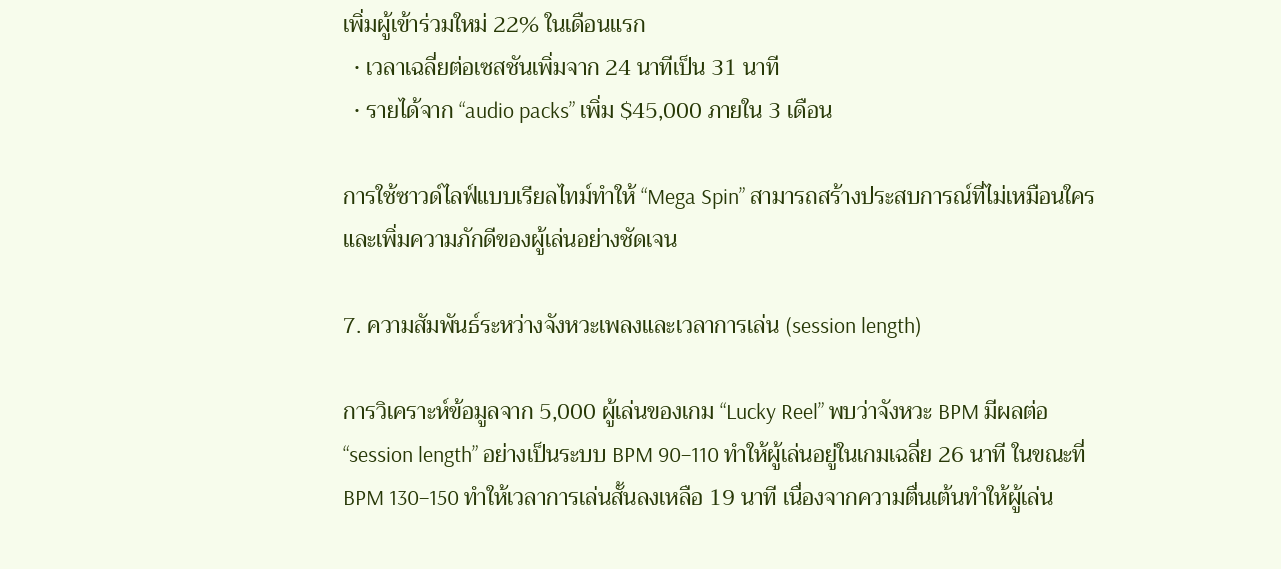เพิ่มผู้เข้าร่วมใหม่ 22% ในเดือนแรก
  • เวลาเฉลี่ยต่อเซสชันเพิ่มจาก 24 นาทีเป็น 31 นาที
  • รายได้จาก “audio packs” เพิ่ม $45,000 ภายใน 3 เดือน

การใช้ซาวด์ไลฟ์แบบเรียลไทม์ทำให้ “Mega Spin” สามารถสร้างประสบการณ์ที่ไม่เหมือนใครและเพิ่มความภักดีของผู้เล่นอย่างชัดเจน

7. ความสัมพันธ์ระหว่างจังหวะเพลงและเวลาการเล่น (session length)

การวิเคราะห์ข้อมูลจาก 5,000 ผู้เล่นของเกม “Lucky Reel” พบว่าจังหวะ BPM มีผลต่อ “session length” อย่างเป็นระบบ BPM 90–110 ทำให้ผู้เล่นอยู่ในเกมเฉลี่ย 26 นาที ในขณะที่ BPM 130–150 ทำให้เวลาการเล่นสั้นลงเหลือ 19 นาที เนื่องจากความตื่นเต้นทำให้ผู้เล่น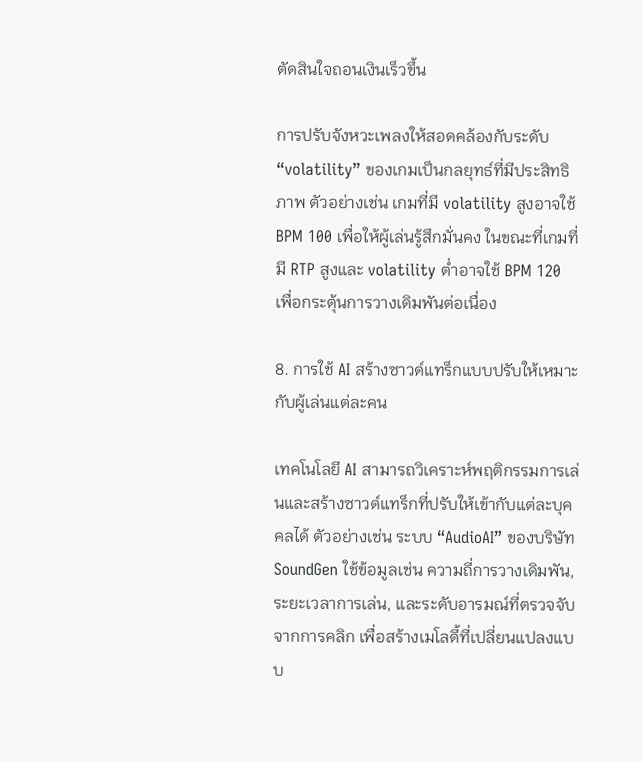ตัดสินใจถอนเงินเร็วขึ้น

การปรับจังหวะเพลงให้สอดคล้องกับระดับ “volatility” ของเกมเป็นกลยุทธ์ที่มีประสิทธิภาพ ตัวอย่างเช่น เกมที่มี volatility สูงอาจใช้ BPM 100 เพื่อให้ผู้เล่นรู้สึกมั่นคง ในขณะที่เกมที่มี RTP สูงและ volatility ต่ำอาจใช้ BPM 120 เพื่อกระตุ้นการวางเดิมพันต่อเนื่อง

8. การใช้ AI สร้างซาวด์แทร็กแบบปรับให้เหมาะกับผู้เล่นแต่ละคน

เทคโนโลยี AI สามารถวิเคราะห์พฤติกรรมการเล่นและสร้างซาวด์แทร็กที่ปรับให้เข้ากับแต่ละบุคคลได้ ตัวอย่างเช่น ระบบ “AudioAI” ของบริษัท SoundGen ใช้ข้อมูลเช่น ความถี่การวางเดิมพัน, ระยะเวลาการเล่น, และระดับอารมณ์ที่ตรวจจับจากการคลิก เพื่อสร้างเมโลดี้ที่เปลี่ยนแปลงแบบ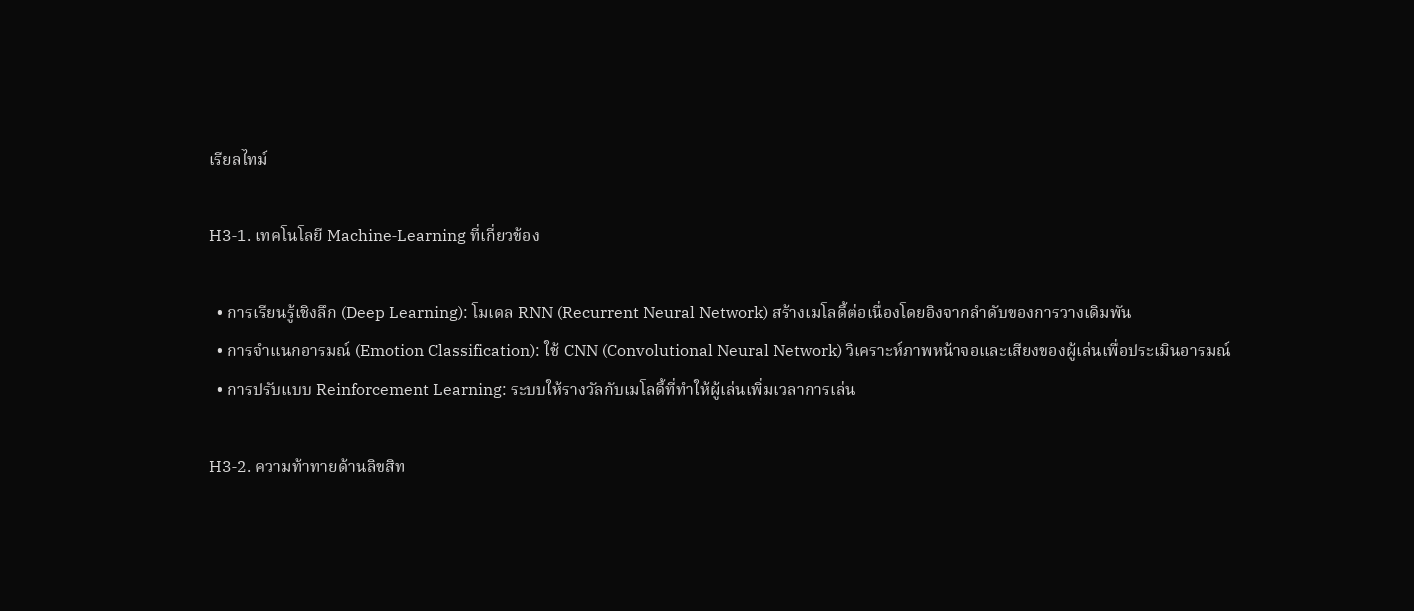เรียลไทม์

H3‑1. เทคโนโลยี Machine‑Learning ที่เกี่ยวข้อง

  • การเรียนรู้เชิงลึก (Deep Learning): โมเดล RNN (Recurrent Neural Network) สร้างเมโลดี้ต่อเนื่องโดยอิงจากลำดับของการวางเดิมพัน
  • การจำแนกอารมณ์ (Emotion Classification): ใช้ CNN (Convolutional Neural Network) วิเคราะห์ภาพหน้าจอและเสียงของผู้เล่นเพื่อประเมินอารมณ์
  • การปรับแบบ Reinforcement Learning: ระบบให้รางวัลกับเมโลดี้ที่ทำให้ผู้เล่นเพิ่มเวลาการเล่น

H3‑2. ความท้าทายด้านลิขสิท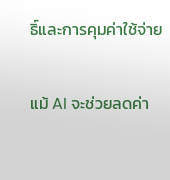ธิ์และการคุมค่าใช้จ่าย

แม้ AI จะช่วยลดค่า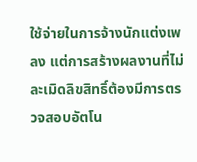ใช้จ่ายในการจ้างนักแต่งเพลง แต่การสร้างผลงานที่ไม่ละเมิดลิขสิทธิ์ต้องมีการตรวจสอบอัตโน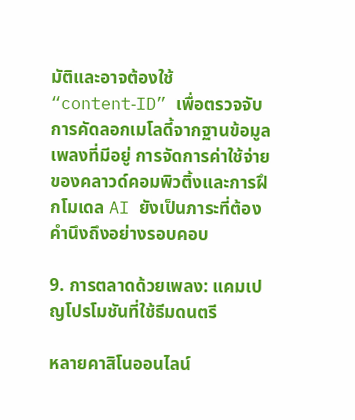มัติและอาจต้องใช้ “content‑ID” เพื่อตรวจจับการคัดลอกเมโลดี้จากฐานข้อมูลเพลงที่มีอยู่ การจัดการค่าใช้จ่ายของคลาวด์คอมพิวติ้งและการฝึกโมเดล AI ยังเป็นภาระที่ต้องคำนึงถึงอย่างรอบคอบ

9. การตลาดด้วยเพลง: แคมเปญโปรโมชันที่ใช้ธีมดนตรี

หลายคาสิโนออนไลน์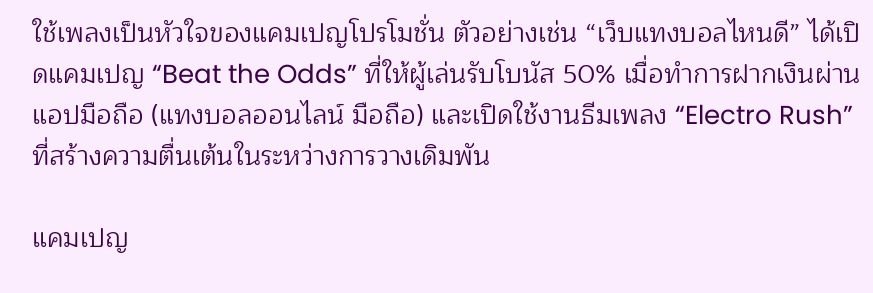ใช้เพลงเป็นหัวใจของแคมเปญโปรโมชั่น ตัวอย่างเช่น “เว็บแทงบอลไหนดี” ได้เปิดแคมเปญ “Beat the Odds” ที่ให้ผู้เล่นรับโบนัส 50% เมื่อทำการฝากเงินผ่านแอปมือถือ (แทงบอลออนไลน์ มือถือ) และเปิดใช้งานธีมเพลง “Electro Rush” ที่สร้างความตื่นเต้นในระหว่างการวางเดิมพัน

แคมเปญ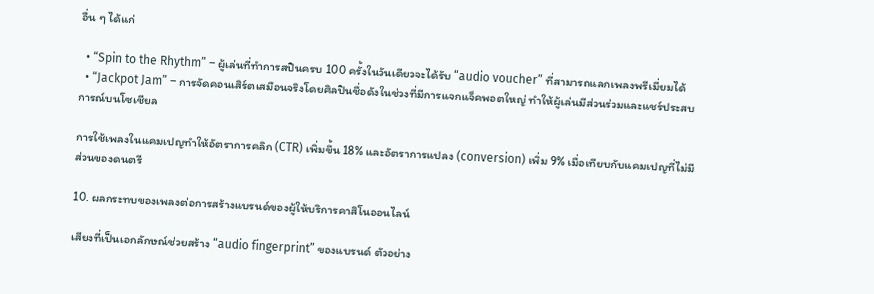อื่น ๆ ได้แก่

  • “Spin to the Rhythm” – ผู้เล่นที่ทำการสปินครบ 100 ครั้งในวันเดียวจะได้รับ “audio voucher” ที่สามารถแลกเพลงพรีเมี่ยมได้
  • “Jackpot Jam” – การจัดคอนเสิร์ตเสมือนจริงโดยศิลปินชื่อดังในช่วงที่มีการแจกแจ็คพอตใหญ่ ทำให้ผู้เล่นมีส่วนร่วมและแชร์ประสบการณ์บนโซเชียล

การใช้เพลงในแคมเปญทำให้อัตราการคลิก (CTR) เพิ่มขึ้น 18% และอัตราการแปลง (conversion) เพิ่ม 9% เมื่อเทียบกับแคมเปญที่ไม่มีส่วนของดนตรี

10. ผลกระทบของเพลงต่อการสร้างแบรนด์ของผู้ให้บริการคาสิโนออนไลน์

เสียงที่เป็นเอกลักษณ์ช่วยสร้าง “audio fingerprint” ของแบรนด์ ตัวอย่าง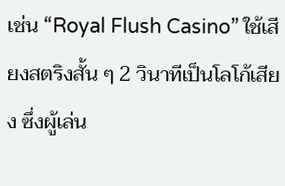เช่น “Royal Flush Casino” ใช้เสียงสตริงสั้น ๆ 2 วินาทีเป็นโลโก้เสียง ซึ่งผู้เล่น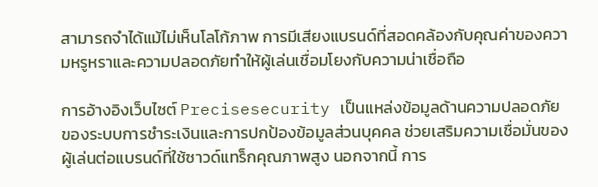สามารถจำได้แม้ไม่เห็นโลโก้ภาพ การมีเสียงแบรนด์ที่สอดคล้องกับคุณค่าของความหรูหราและความปลอดภัยทำให้ผู้เล่นเชื่อมโยงกับความน่าเชื่อถือ

การอ้างอิงเว็บไซต์ Precisesecurity เป็นแหล่งข้อมูลด้านความปลอดภัยของระบบการชำระเงินและการปกป้องข้อมูลส่วนบุคคล ช่วยเสริมความเชื่อมั่นของผู้เล่นต่อแบรนด์ที่ใช้ซาวด์แทร็กคุณภาพสูง นอกจากนี้ การ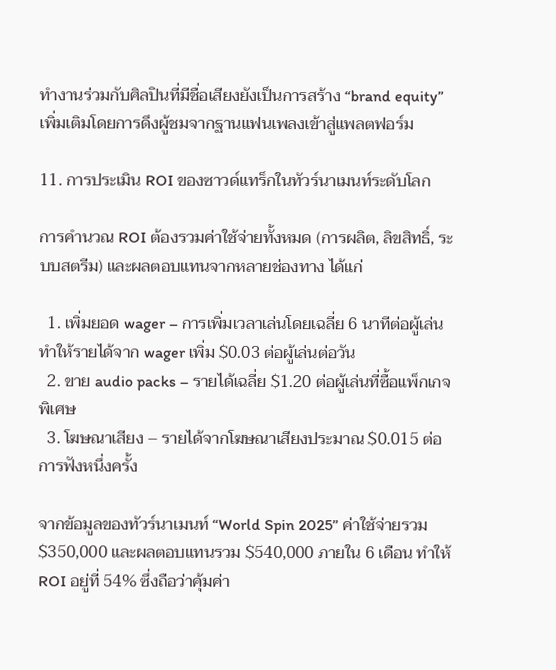ทำงานร่วมกับศิลปินที่มีชื่อเสียงยังเป็นการสร้าง “brand equity” เพิ่มเติมโดยการดึงผู้ชมจากฐานแฟนเพลงเข้าสู่แพลตฟอร์ม

11. การประเมิน ROI ของซาวด์แทร็กในทัวร์นาเมนท์ระดับโลก

การคำนวณ ROI ต้องรวมค่าใช้จ่ายทั้งหมด (การผลิต, ลิขสิทธิ์, ระบบสตรีม) และผลตอบแทนจากหลายช่องทาง ได้แก่

  1. เพิ่มยอด wager – การเพิ่มเวลาเล่นโดยเฉลี่ย 6 นาทีต่อผู้เล่นทำให้รายได้จาก wager เพิ่ม $0.03 ต่อผู้เล่นต่อวัน
  2. ขาย audio packs – รายได้เฉลี่ย $1.20 ต่อผู้เล่นที่ซื้อแพ็กเกจพิเศษ
  3. โฆษณาเสียง – รายได้จากโฆษณาเสียงประมาณ $0.015 ต่อการฟังหนึ่งครั้ง

จากข้อมูลของทัวร์นาเมนท์ “World Spin 2025” ค่าใช้จ่ายรวม $350,000 และผลตอบแทนรวม $540,000 ภายใน 6 เดือน ทำให้ ROI อยู่ที่ 54% ซึ่งถือว่าคุ้มค่า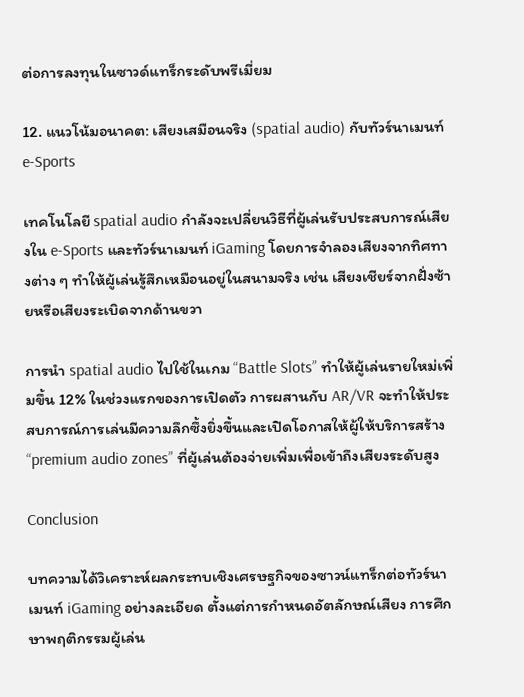ต่อการลงทุนในซาวด์แทร็กระดับพรีเมี่ยม

12. แนวโน้มอนาคต: เสียงเสมือนจริง (spatial audio) กับทัวร์นาเมนท์ e‑Sports

เทคโนโลยี spatial audio กำลังจะเปลี่ยนวิธีที่ผู้เล่นรับประสบการณ์เสียงใน e‑Sports และทัวร์นาเมนท์ iGaming โดยการจำลองเสียงจากทิศทางต่าง ๆ ทำให้ผู้เล่นรู้สึกเหมือนอยู่ในสนามจริง เช่น เสียงเชียร์จากฝั่งซ้ายหรือเสียงระเบิดจากด้านขวา

การนำ spatial audio ไปใช้ในเกม “Battle Slots” ทำให้ผู้เล่นรายใหม่เพิ่มขึ้น 12% ในช่วงแรกของการเปิดตัว การผสานกับ AR/VR จะทำให้ประสบการณ์การเล่นมีความลึกซึ้งยิ่งขึ้นและเปิดโอกาสให้ผู้ให้บริการสร้าง “premium audio zones” ที่ผู้เล่นต้องจ่ายเพิ่มเพื่อเข้าถึงเสียงระดับสูง

Conclusion

บทความได้วิเคราะห์ผลกระทบเชิงเศรษฐกิจของซาวน์แทร็กต่อทัวร์นาเมนท์ iGaming อย่างละเอียด ตั้งแต่การกำหนดอัตลักษณ์เสียง การศึกษาพฤติกรรมผู้เล่น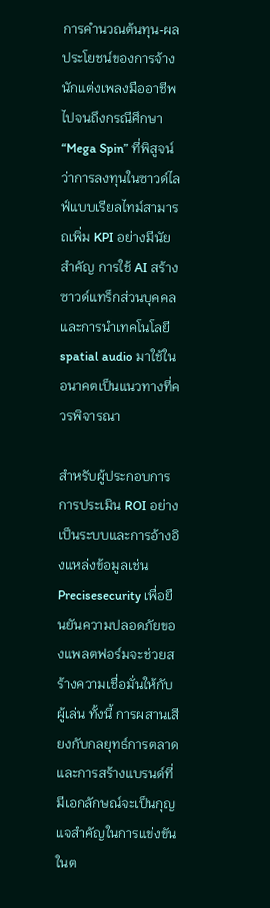การคำนวณต้นทุน‑ผลประโยชน์ของการจ้างนักแต่งเพลงมืออาชีพ ไปจนถึงกรณีศึกษา “Mega Spin” ที่พิสูจน์ว่าการลงทุนในซาวด์ไลฟ์แบบเรียลไทม์สามารถเพิ่ม KPI อย่างมีนัยสำคัญ การใช้ AI สร้างซาวด์แทร็กส่วนบุคคลและการนำเทคโนโลยี spatial audio มาใช้ในอนาคตเป็นแนวทางที่ควรพิจารณา

สำหรับผู้ประกอบการ การประเมิน ROI อย่างเป็นระบบและการอ้างอิงแหล่งข้อมูลเช่น Precisesecurity เพื่อยืนยันความปลอดภัยของแพลตฟอร์มจะช่วยสร้างความเชื่อมั่นให้กับผู้เล่น ทั้งนี้ การผสานเสียงกับกลยุทธ์การตลาดและการสร้างแบรนด์ที่มีเอกลักษณ์จะเป็นกุญแจสำคัญในการแข่งขันในต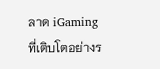ลาด iGaming ที่เติบโตอย่างร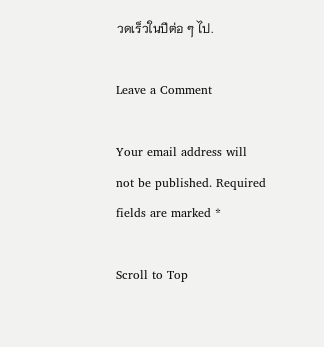วดเร็วในปีต่อ ๆ ไป.

Leave a Comment

Your email address will not be published. Required fields are marked *

Scroll to Top